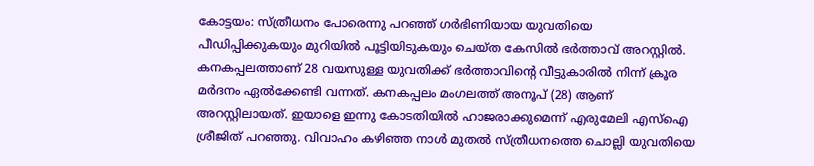കോട്ടയം: സ്ത്രീധനം പോരെന്നു പറഞ്ഞ് ഗർഭിണിയായ യുവതിയെ പീഡിപ്പിക്കുകയും മുറിയിൽ പൂട്ടിയിടുകയും ചെയ്ത കേസിൽ ഭർത്താവ് അറസ്റ്റിൽ. കനകപ്പലത്താണ് 28 വയസുള്ള യുവതിക്ക് ഭർത്താവിന്റെ വീട്ടുകാരിൽ നിന്ന് ക്രൂര മർദനം ഏൽക്കേണ്ടി വന്നത്. കനകപ്പലം മംഗലത്ത് അനൂപ് (28) ആണ് അറസ്റ്റിലായത്. ഇയാളെ ഇന്നു കോടതിയിൽ ഹാജരാക്കുമെന്ന് എരുമേലി എസ്ഐ ശ്രീജിത് പറഞ്ഞു. വിവാഹം കഴിഞ്ഞ നാൾ മുതൽ സ്ത്രീധനത്തെ ചൊല്ലി യുവതിയെ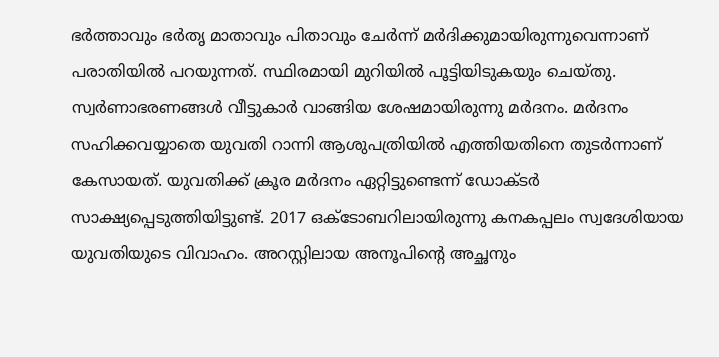ഭർത്താവും ഭർതൃ മാതാവും പിതാവും ചേർന്ന് മർദിക്കുമായിരുന്നുവെന്നാണ് പരാതിയിൽ പറയുന്നത്. സ്ഥിരമായി മുറിയിൽ പൂട്ടിയിടുകയും ചെയ്തു. സ്വർണാഭരണങ്ങൾ വീട്ടുകാർ വാങ്ങിയ ശേഷമായിരുന്നു മർദനം. മർദനം സഹിക്കവയ്യാതെ യുവതി റാന്നി ആശുപത്രിയിൽ എത്തിയതിനെ തുടർന്നാണ് കേസായത്. യുവതിക്ക് ക്രൂര മർദനം ഏറ്റിട്ടുണ്ടെന്ന് ഡോക്ടർ സാക്ഷ്യപ്പെടുത്തിയിട്ടുണ്ട്. 2017 ഒക്ടോബറിലായിരുന്നു കനകപ്പലം സ്വദേശിയായ യുവതിയുടെ വിവാഹം. അറസ്റ്റിലായ അനൂപിന്റെ അച്ഛനും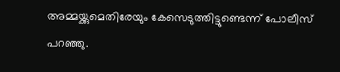അമ്മയ്ക്കുമെതിരേയും കേസെടുത്തിട്ടുണ്ടെന്ന് പോലീസ് പറഞ്ഞു.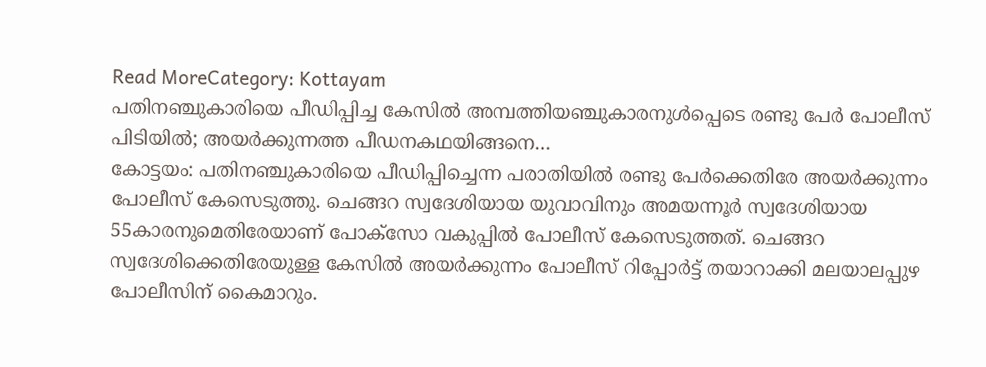Read MoreCategory: Kottayam
പതിനഞ്ചുകാരിയെ പീഡിപ്പിച്ച കേസിൽ അമ്പത്തിയഞ്ചുകാരനുൾപ്പെടെ രണ്ടു പേർ പോലീസ് പിടിയിൽ; അയർക്കുന്നത്ത പീഡനകഥയിങ്ങനെ…
കോട്ടയം: പതിനഞ്ചുകാരിയെ പീഡിപ്പിച്ചെന്ന പരാതിയിൽ രണ്ടു പേർക്കെതിരേ അയർക്കുന്നം പോലീസ് കേസെടുത്തു. ചെങ്ങറ സ്വദേശിയായ യുവാവിനും അമയന്നൂർ സ്വദേശിയായ 55കാരനുമെതിരേയാണ് പോക്സോ വകുപ്പിൽ പോലീസ് കേസെടുത്തത്. ചെങ്ങറ സ്വദേശിക്കെതിരേയുള്ള കേസിൽ അയർക്കുന്നം പോലീസ് റിപ്പോർട്ട് തയാറാക്കി മലയാലപ്പുഴ പോലീസിന് കൈമാറും.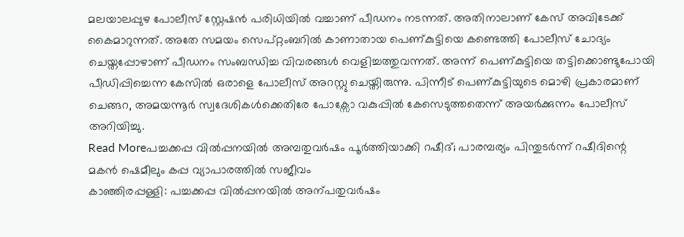മലയാലപ്പുഴ പോലീസ് സ്റ്റേഷൻ പരിധിയിൽ വച്ചാണ് പീഡനം നടന്നത്. അതിനാലാണ് കേസ് അവിടേക്ക് കൈമാറുന്നത്. അതേ സമയം സെപ്റ്റംബറിൽ കാണാതായ പെണ്കുട്ടിയെ കണ്ടെത്തി പോലീസ് ചോദ്യം ചെയ്തപ്പോഴാണ് പീഡനം സംബന്ധിച്ച വിവരങ്ങൾ വെളിച്ചത്തുവന്നത്. അന്ന് പെണ്കുട്ടിയെ തട്ടിക്കൊണ്ടുപോയി പീഡിപ്പിച്ചെന്ന കേസിൽ ഒരാളെ പോലീസ് അറസ്റ്റു ചെയ്തിരുന്നു. പിന്നീട് പെണ്കുട്ടിയുടെ മൊഴി പ്രകാരമാണ് ചെങ്ങറ, അമയന്നൂർ സ്വദേശികൾക്കെതിരേ പോക്സോ വകുപ്പിൽ കേസെടുത്തതെന്ന് അയർക്കുന്നം പോലീസ് അറിയിച്ചു.
Read Moreപച്ചക്കപ്പ വിൽപ്പനയിൽ അമ്പതുവർഷം പൂർത്തിയാക്കി റഷീദ്; പാരമ്പര്യം പിന്തുടർന്ന് റഷീദിന്റെ മകൻ ഷെമീലും കപ്പ വ്യാപാരത്തിൽ സജീവം
കാഞ്ഞിരപ്പള്ളി: പച്ചക്കപ്പ വിൽപ്പനയിൽ അന്പതുവർഷം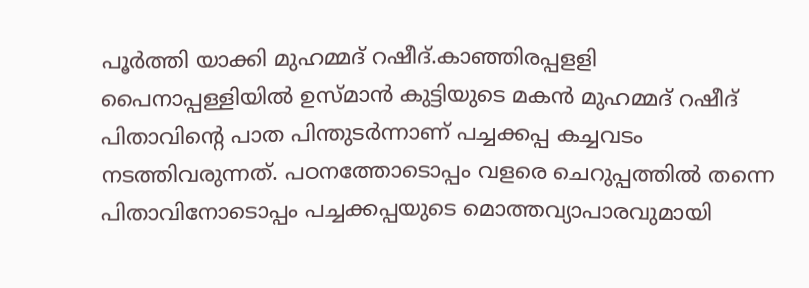പൂർത്തി യാക്കി മുഹമ്മദ് റഷീദ്.കാഞ്ഞിരപ്പളളി പൈനാപ്പള്ളിയിൽ ഉസ്മാൻ കുട്ടിയുടെ മകൻ മുഹമ്മദ് റഷീദ് പിതാവിന്റെ പാത പിന്തുടർന്നാണ് പച്ചക്കപ്പ കച്ചവടം നടത്തിവരുന്നത്. പഠനത്തോടൊപ്പം വളരെ ചെറുപ്പത്തിൽ തന്നെ പിതാവിനോടൊപ്പം പച്ചക്കപ്പയുടെ മൊത്തവ്യാപാരവുമായി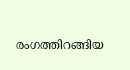രംഗത്തിറങ്ങിയ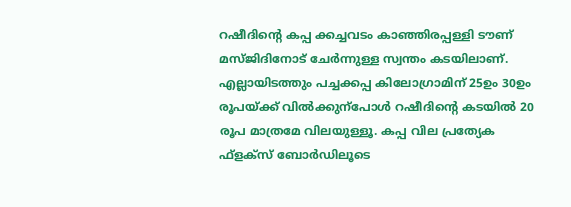റഷീദിന്റെ കപ്പ ക്കച്ചവടം കാഞ്ഞിരപ്പള്ളി ടൗണ് മസ്ജിദിനോട് ചേർന്നുള്ള സ്വന്തം കടയിലാണ്. എല്ലായിടത്തും പച്ചക്കപ്പ കിലോഗ്രാമിന് 25ഉം 30ഉം രൂപയ്ക്ക് വിൽക്കുന്പോൾ റഷീദിന്റെ കടയിൽ 20 രൂപ മാത്രമേ വിലയുള്ളൂ. കപ്പ വില പ്രത്യേക ഫ്ളക്സ് ബോർഡിലൂടെ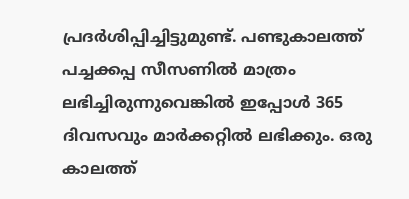പ്രദർശിപ്പിച്ചിട്ടുമുണ്ട്. പണ്ടുകാലത്ത് പച്ചക്കപ്പ സീസണിൽ മാത്രം ലഭിച്ചിരുന്നുവെങ്കിൽ ഇപ്പോൾ 365 ദിവസവും മാർക്കറ്റിൽ ലഭിക്കും. ഒരു കാലത്ത്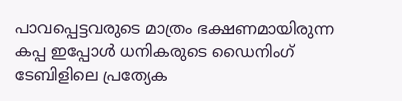പാവപ്പെട്ടവരുടെ മാത്രം ഭക്ഷണമായിരുന്ന കപ്പ ഇപ്പോൾ ധനികരുടെ ഡൈനിംഗ് ടേബിളിലെ പ്രത്യേക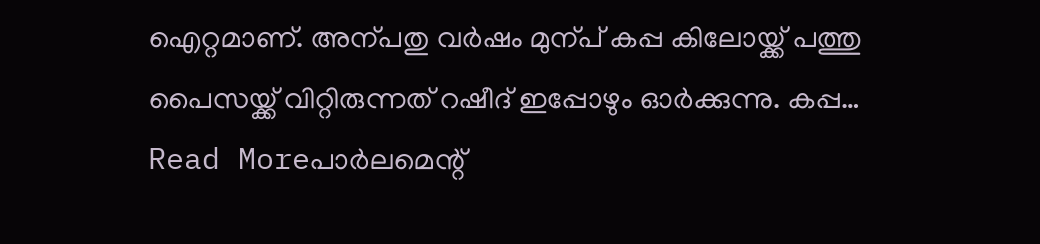ഐറ്റമാണ്. അന്പതു വർഷം മുന്പ് കപ്പ കിലോയ്ക്ക് പത്തു പൈസയ്ക്ക് വിറ്റിരുന്നത് റഷീദ് ഇപ്പോഴും ഓർക്കുന്നു. കപ്പ…
Read Moreപാർലമെന്റ്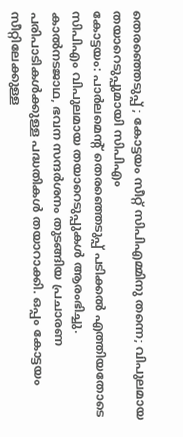തെരഞ്ഞെടുപ്പ് ; കോട്ടയം സീറ്റ് സിപിഎമ്മിനു തന്നെ; വിപുലമായ തയാറെടുപ്പുമായി സിപിഎം
കോട്ടയം: പാർലമെന്റ് തെരഞ്ഞെടുപ്പ് പടിക്കൽ എത്തിയതോടെ സിപിഎം വിപുലമായ തയാറെടുപ്പുകൾ ആരംഭിച്ചു. കാൽനടജാഥ, ഭവന സന്ദർശനം തുടങ്ങിയ പ്രചാരണ പരിപാടികൾക്കുള്ള പദ്ധതികൾ തയാറാക്കി. ഒപ്പം കോട്ടയം സീറ്റിലേക്കുള്ള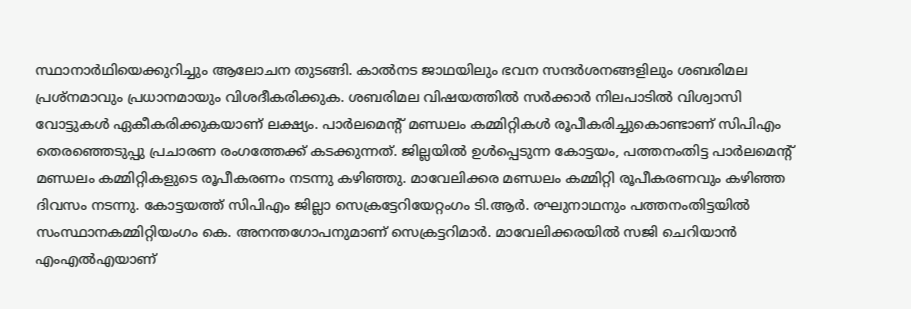സ്ഥാനാർഥിയെക്കുറിച്ചും ആലോചന തുടങ്ങി. കാൽനട ജാഥയിലും ഭവന സന്ദർശനങ്ങളിലും ശബരിമല പ്രശ്നമാവും പ്രധാനമായും വിശദീകരിക്കുക. ശബരിമല വിഷയത്തിൽ സർക്കാർ നിലപാടിൽ വിശ്വാസി വോട്ടുകൾ ഏകീകരിക്കുകയാണ് ലക്ഷ്യം. പാർലമെന്റ് മണ്ഡലം കമ്മിറ്റികൾ രൂപീകരിച്ചുകൊണ്ടാണ് സിപിഎം തെരഞ്ഞെടുപ്പു പ്രചാരണ രംഗത്തേക്ക് കടക്കുന്നത്. ജില്ലയിൽ ഉൾപ്പെടുന്ന കോട്ടയം, പത്തനംതിട്ട പാർലമെന്റ് മണ്ഡലം കമ്മിറ്റികളുടെ രൂപീകരണം നടന്നു കഴിഞ്ഞു. മാവേലിക്കര മണ്ഡലം കമ്മിറ്റി രൂപീകരണവും കഴിഞ്ഞ ദിവസം നടന്നു. കോട്ടയത്ത് സിപിഎം ജില്ലാ സെക്രട്ടേറിയേറ്റംഗം ടി.ആർ. രഘുനാഥനും പത്തനംതിട്ടയിൽ സംസ്ഥാനകമ്മിറ്റിയംഗം കെ. അനന്തഗോപനുമാണ് സെക്രട്ടറിമാർ. മാവേലിക്കരയിൽ സജി ചെറിയാൻ എംഎൽഎയാണ്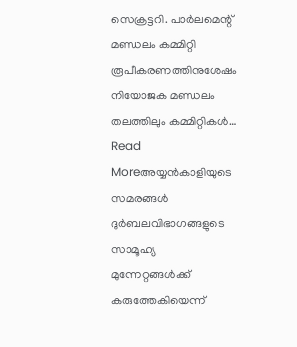സെക്രട്ടറി. പാർലമെന്റ് മണ്ഡലം കമ്മിറ്റി രൂപീകരണത്തിനുശേഷം നിയോജക മണ്ഡലം തലത്തിലും കമ്മിറ്റികൾ…
Read Moreഅയ്യൻകാളിയുടെ സമരങ്ങൾ ദുർബലവിഭാഗങ്ങളുടെ സാമൂഹ്യ മുന്നേറ്റങ്ങൾക്ക് കരുത്തേകിയെന്ന്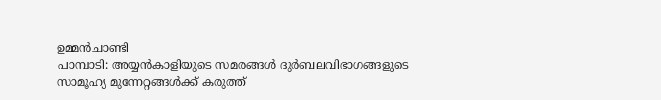ഉമ്മൻചാണ്ടി
പാമ്പാടി: അയ്യൻകാളിയുടെ സമരങ്ങൾ ദുർബലവിഭാഗങ്ങളുടെ സാമൂഹ്യ മുന്നേറ്റങ്ങൾക്ക് കരുത്ത്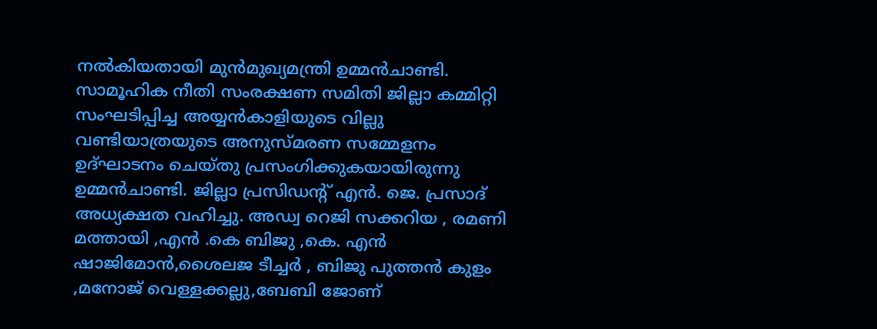നൽകിയതായി മുൻമുഖ്യമന്ത്രി ഉമ്മൻചാണ്ടി. സാമൂഹിക നീതി സംരക്ഷണ സമിതി ജില്ലാ കമ്മിറ്റി സംഘടിപ്പിച്ച അയ്യൻകാളിയുടെ വില്ലു വണ്ടിയാത്രയുടെ അനുസ്മരണ സമ്മേളനം ഉദ്ഘാടനം ചെയ്തു പ്രസംഗിക്കുകയായിരുന്നു ഉമ്മൻചാണ്ടി. ജില്ലാ പ്രസിഡന്റ് എൻ. ജെ. പ്രസാദ് അധ്യക്ഷത വഹിച്ചു. അഡ്വ റെജി സക്കറിയ , രമണി മത്തായി ,എൻ .കെ ബിജു ,കെ. എൻ ഷാജിമോൻ,ശൈലജ ടീച്ചർ , ബിജു പുത്തൻ കുളം ,മനോജ് വെള്ളക്കല്ലു,ബേബി ജോണ്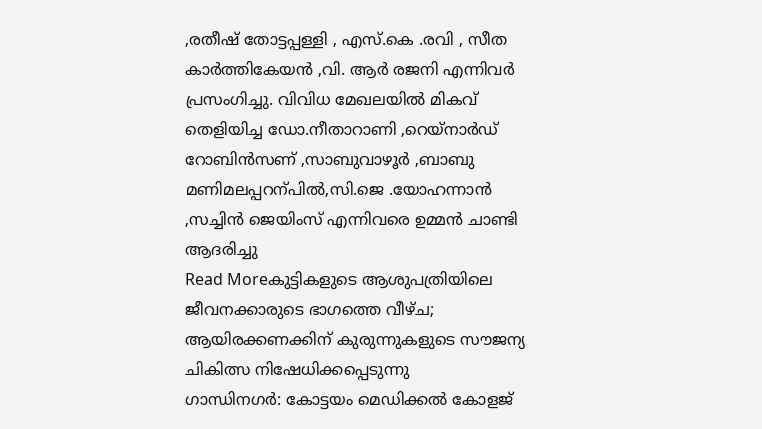,രതീഷ് തോട്ടപ്പള്ളി , എസ്.കെ .രവി , സീത കാർത്തികേയൻ ,വി. ആർ രജനി എന്നിവർ പ്രസംഗിച്ചു. വിവിധ മേഖലയിൽ മികവ് തെളിയിച്ച ഡോ.നീതാറാണി ,റെയ്നാർഡ് റോബിൻസണ് ,സാബുവാഴൂർ ,ബാബു മണിമലപ്പറന്പിൽ,സി.ജെ .യോഹന്നാൻ ,സച്ചിൻ ജെയിംസ് എന്നിവരെ ഉമ്മൻ ചാണ്ടി ആദരിച്ചു
Read Moreകുട്ടികളുടെ ആശുപത്രിയിലെ ജീവനക്കാരുടെ ഭാഗത്തെ വീഴ്ച; ആയിരക്കണക്കിന് കുരുന്നുകളുടെ സൗജന്യ ചികിത്സ നിഷേധിക്കപ്പെടുന്നു
ഗാന്ധിനഗർ: കോട്ടയം മെഡിക്കൽ കോളജ്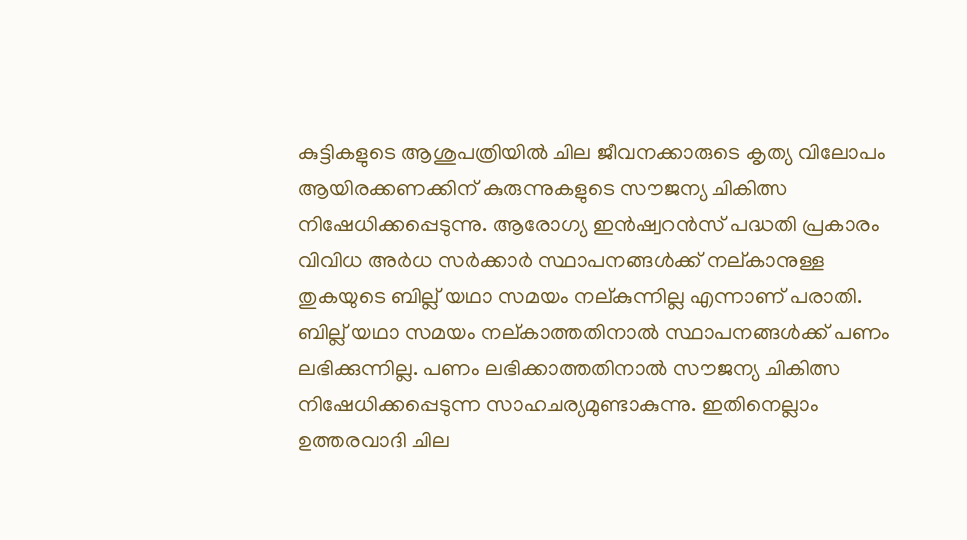കുട്ടികളുടെ ആശുപത്രിയിൽ ചില ജീവനക്കാരുടെ കൃത്യ വിലോപം ആയിരക്കണക്കിന് കുരുന്നുകളുടെ സൗജന്യ ചികിത്സ നിഷേധിക്കപ്പെടുന്നു. ആരോഗ്യ ഇൻഷ്വറൻസ് പദ്ധതി പ്രകാരം വിവിധ അർധ സർക്കാർ സ്ഥാപനങ്ങൾക്ക് നല്കാനുള്ള തുകയുടെ ബില്ല് യഥാ സമയം നല്കുന്നില്ല എന്നാണ് പരാതി. ബില്ല് യഥാ സമയം നല്കാത്തതിനാൽ സ്ഥാപനങ്ങൾക്ക് പണം ലഭിക്കുന്നില്ല. പണം ലഭിക്കാത്തതിനാൽ സൗജന്യ ചികിത്സ നിഷേധിക്കപ്പെടുന്ന സാഹചര്യമുണ്ടാകുന്നു. ഇതിനെല്ലാം ഉത്തരവാദി ചില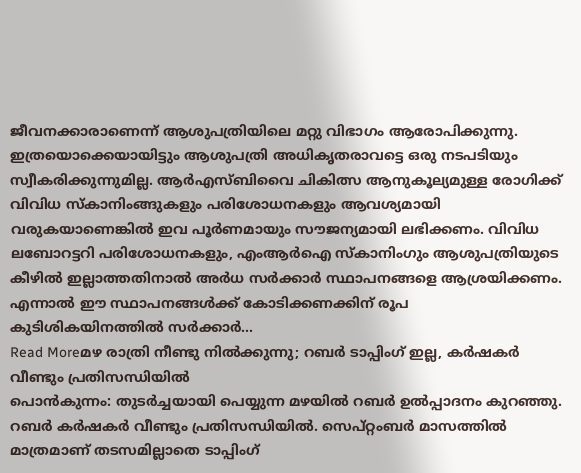ജീവനക്കാരാണെന്ന് ആശുപത്രിയിലെ മറ്റു വിഭാഗം ആരോപിക്കുന്നു. ഇത്രയൊക്കെയായിട്ടും ആശുപത്രി അധികൃതരാവട്ടെ ഒരു നടപടിയും സ്വീകരിക്കുന്നുമില്ല. ആർഎസ്ബിവൈ ചികിത്സ ആനുകൂല്യമുള്ള രോഗിക്ക് വിവിധ സ്കാനിംങ്ങുകളും പരിശോധനകളും ആവശ്യമായി വരുകയാണെങ്കിൽ ഇവ പൂർണമായും സൗജന്യമായി ലഭിക്കണം. വിവിധ ലബോറട്ടറി പരിശോധനകളും, എംആർഐ സ്കാനിംഗും ആശുപത്രിയുടെ കീഴിൽ ഇല്ലാത്തതിനാൽ അർധ സർക്കാർ സ്ഥാപനങ്ങളെ ആശ്രയിക്കണം. എന്നാൽ ഈ സ്ഥാപനങ്ങൾക്ക് കോടിക്കണക്കിന് രൂപ കുടിശികയിനത്തിൽ സർക്കാർ…
Read Moreമഴ രാത്രി നീണ്ടു നിൽക്കുന്നു; റബർ ടാപ്പിംഗ് ഇല്ല, കർഷകർ വീണ്ടും പ്രതിസന്ധിയിൽ
പൊൻകുന്നം: തുടർച്ചയായി പെയ്യുന്ന മഴയിൽ റബർ ഉൽപ്പാദനം കുറഞ്ഞു. റബർ കർഷകർ വീണ്ടും പ്രതിസന്ധിയിൽ. സെപ്റ്റംബർ മാസത്തിൽ മാത്രമാണ് തടസമില്ലാതെ ടാപ്പിംഗ്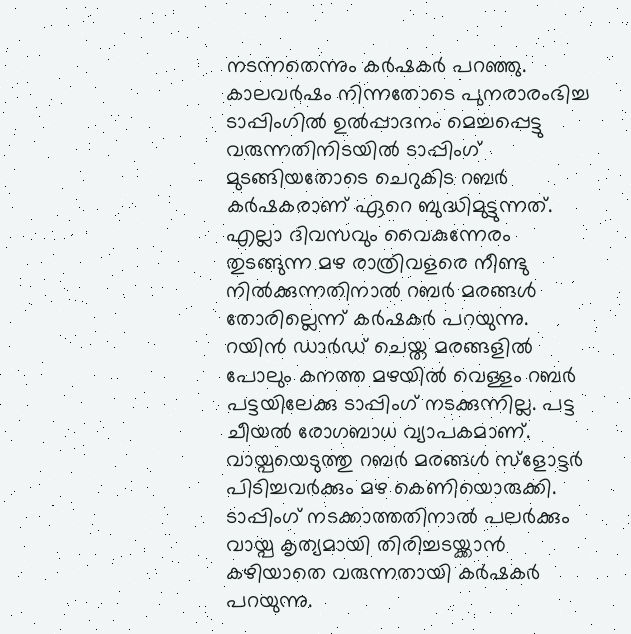നടന്നതെന്നും കർഷകർ പറഞ്ഞു. കാലവർഷം നിന്നതോടെ പുനരാരംഭിച്ച ടാപ്പിംഗിൽ ഉൽപ്പാദനം മെച്ചപ്പെട്ടു വരുന്നതിനിടയിൽ ടാപ്പിംഗ് മുടങ്ങിയതോടെ ചെറുകിട റബർ കർഷകരാണ് ഏറെ ബുദ്ധിമുട്ടുന്നത്. എല്ലാ ദിവസവും വൈകുന്നേരം തുടങ്ങുന്ന മഴ രാത്രിവളരെ നീണ്ടു നിൽക്കുന്നതിനാൽ റബർ മരങ്ങൾ തോരില്ലെന്ന് കർഷകർ പറയുന്നു. റയിൻ ഡാർഡ് ചെയ്ത മരങ്ങളിൽ പോലും കനത്ത മഴയിൽ വെള്ളം റബർ പട്ടയിലേക്കു ടാപ്പിംഗ് നടക്കുന്നില്ല. പട്ട ചീയൽ രോഗബാധ വ്യാപകമാണ്. വായ്പയെടുത്തു റബർ മരങ്ങൾ സ്ളോട്ടർ പിടിച്ചവർക്കും മഴ കെണിയൊരുക്കി. ടാപ്പിംഗ് നടക്കാത്തതിനാൽ പലർക്കും വായ്പ കൃത്യമായി തിരിച്ചടയ്ക്കാൻ കഴിയാതെ വരുന്നതായി കർഷകർ പറയുന്നു.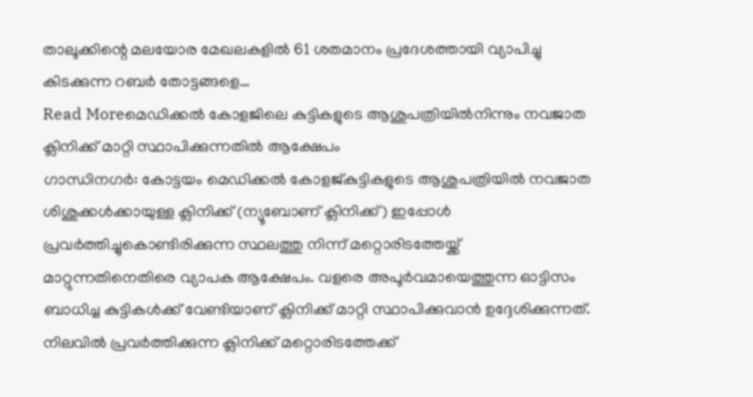താലൂക്കിന്റെ മലയോര മേഖലകളിൽ 61 ശതമാനം പ്രദേശത്തായി വ്യാപിച്ചു കിടക്കുന്ന റബർ തോട്ടങ്ങളെ…
Read Moreമെഡിക്കൽ കോളജിലെ കുട്ടികളുടെ ആശുപത്രിയിൽനിന്നും നവജാത ക്ലിനിക്ക് മാറ്റി സ്ഥാപിക്കുന്നതിൽ ആക്ഷേപം
ഗാന്ധിനഗർ: കോട്ടയം മെഡിക്കൽ കോളജ്കുട്ടികളുടെ ആശുപത്രിയിൽ നവജാത ശിശുക്കൾക്കായുള്ള ക്ലിനിക്ക് (ന്യൂബോണ് ക്ലിനിക്ക്) ഇപ്പോൾ പ്രവർത്തിച്ചുകൊണ്ടിരിക്കുന്ന സ്ഥലത്തു നിന്ന് മറ്റൊരിടത്തേയ്ക്ക് മാറ്റുന്നതിനെതിരെ വ്യാപക ആക്ഷേപം. വളരെ അപൂർവമായെത്തുന്ന ഓട്ടിസം ബാധിച്ച കുട്ടികൾക്ക് വേണ്ടിയാണ് ക്ലിനിക്ക് മാറ്റി സ്ഥാപിക്കുവാൻ ഉദ്ദേശിക്കുന്നത്. നിലവിൽ പ്രവർത്തിക്കുന്ന ക്ലിനിക്ക് മറ്റൊരിടത്തേക്ക്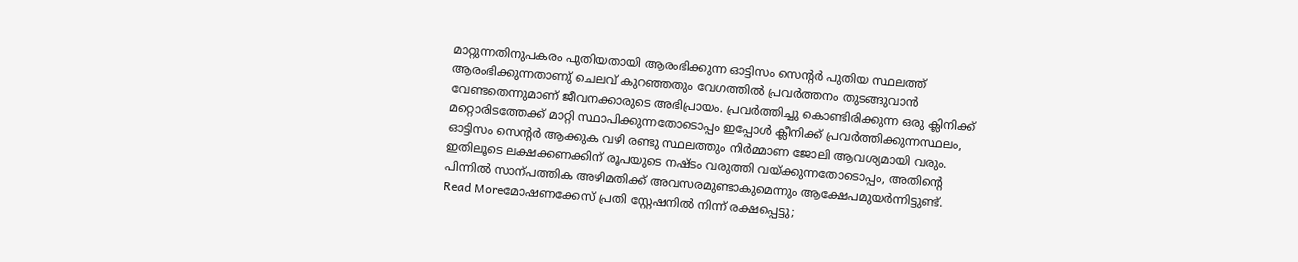മാറ്റുന്നതിനുപകരം പുതിയതായി ആരംഭിക്കുന്ന ഓട്ടിസം സെന്റർ പുതിയ സ്ഥലത്ത് ആരംഭിക്കുന്നതാണു് ചെലവ് കുറഞ്ഞതും വേഗത്തിൽ പ്രവർത്തനം തുടങ്ങുവാൻ വേണ്ടതെന്നുമാണ് ജീവനക്കാരുടെ അഭിപ്രായം. പ്രവർത്തിച്ചു കൊണ്ടിരിക്കുന്ന ഒരു ക്ലിനിക്ക് മറ്റൊരിടത്തേക്ക് മാറ്റി സ്ഥാപിക്കുന്നതോടൊപ്പം ഇപ്പോൾ ക്ലീനിക്ക് പ്രവർത്തിക്കുന്നസ്ഥലം, ഓട്ടിസം സെന്റർ ആക്കുക വഴി രണ്ടു സ്ഥലത്തും നിർമ്മാണ ജോലി ആവശ്യമായി വരും. ഇതിലൂടെ ലക്ഷക്കണക്കിന് രൂപയുടെ നഷ്ടം വരുത്തി വയ്ക്കുന്നതോടൊപ്പം, അതിന്റെ പിന്നിൽ സാന്പത്തിക അഴിമതിക്ക് അവസരമുണ്ടാകുമെന്നും ആക്ഷേപമുയർന്നിട്ടുണ്ട്.
Read Moreമോഷണക്കേസ് പ്രതി സ്റ്റേഷനിൽ നിന്ന് രക്ഷപ്പെട്ടു;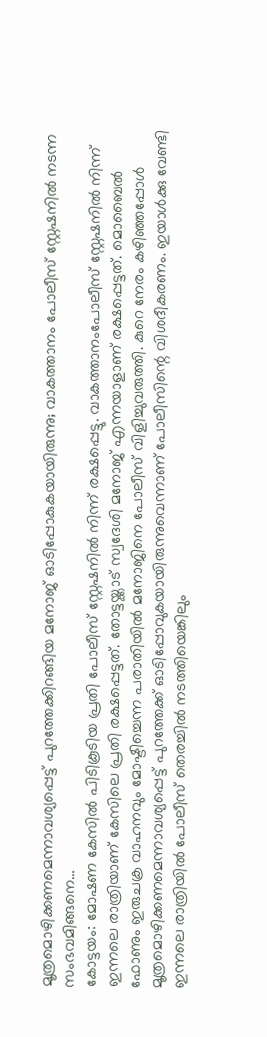മൂത്രമൊഴിക്കണമെന്നാവശ്യപ്പെട്ട് പുറത്തേക്കിറങ്ങിയ മനോജ് ഓടിപ്പോകുകയായിരുന്നു; വാകത്താനം പോലീസ് സ്റ്റേഷനിൽ നടന്ന സംഭവമിങ്ങനെ…
കോട്ടയം: മോഷണ കേസിൽ പിടികൂടിയ പ്രതി പോലീസ് സ്റ്റേഷനിൽ നിന്ന് രക്ഷപ്പെട്ടു. വാകത്താനംപോലീസ് സ്റ്റേഷനിൽ നിന്ന് ഇന്നലെ രാത്രിയാണ് കേസിലെ പ്രതി രക്ഷപ്പെട്ടത്. തോട്ടയ്ക്കാട് സ്വദേശി മനോജ് എന്നയാളാണ് രക്ഷപ്പെട്ടത്. മൊബൈൽ ഫോണും ഇരുചക്ര വാഹനവും മോഷ്ടിച്ചെന്ന പരാതിയിൽ മനോജിനെ പോലീസ് വിളിച്ചുവരുത്തി. കുറെ നേരം കഴിഞ്ഞപ്പോൾ മൂത്രമൊഴിക്കണമെന്നാവശ്യപ്പെട്ട് പുറത്തേക്ക് ഓടിപ്പോവുകയായിരുന്നുവെന്നാണ് പോലീസിന്റെ വിശദീകരണം. ഇയാൾക്കു വേണ്ടി ഇന്നലെ രാത്രിയിൽ പോലീസ് തെരച്ചിൽ നടത്തിയെങ്കിലും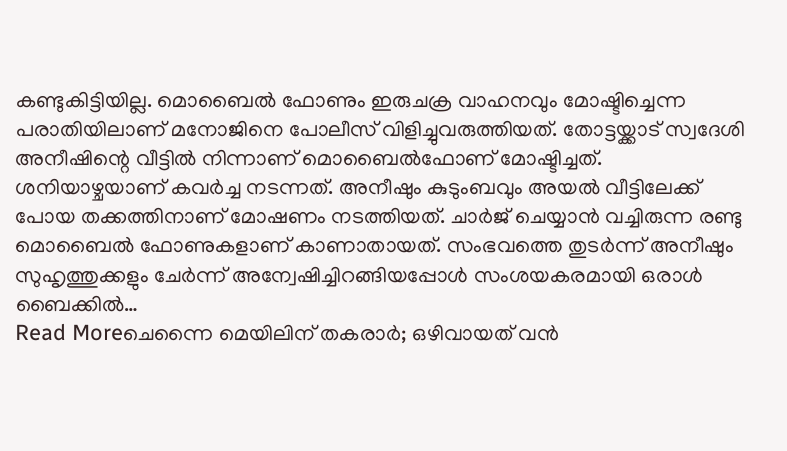കണ്ടുകിട്ടിയില്ല. മൊബൈൽ ഫോണും ഇരുചക്ര വാഹനവും മോഷ്ടിച്ചെന്ന പരാതിയിലാണ് മനോജിനെ പോലീസ് വിളിച്ചുവരുത്തിയത്. തോട്ടയ്ക്കാട് സ്വദേശി അനീഷിന്റെ വീട്ടിൽ നിന്നാണ് മൊബൈൽഫോണ് മോഷ്ടിച്ചത്. ശനിയാഴ്ചയാണ് കവർച്ച നടന്നത്. അനീഷും കുടുംബവും അയൽ വീട്ടിലേക്ക് പോയ തക്കത്തിനാണ് മോഷണം നടത്തിയത്. ചാർജ് ചെയ്യാൻ വച്ചിരുന്ന രണ്ടു മൊബൈൽ ഫോണുകളാണ് കാണാതായത്. സംഭവത്തെ തുടർന്ന് അനീഷും സുഹൃത്തുക്കളും ചേർന്ന് അന്വേഷിച്ചിറങ്ങിയപ്പോൾ സംശയകരമായി ഒരാൾ ബൈക്കിൽ…
Read Moreചെന്നൈ മെയിലിന് തകരാർ; ഒഴിവായത് വൻ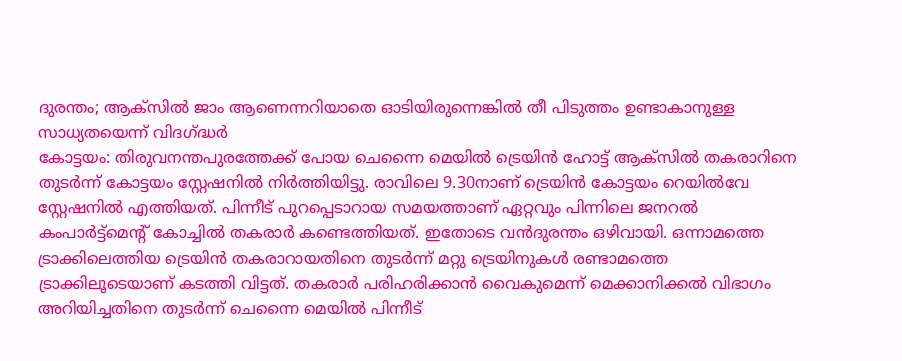ദുരന്തം; ആക്സിൽ ജാം ആണെന്നറിയാതെ ഓടിയിരുന്നെങ്കിൽ തീ പിടുത്തം ഉണ്ടാകാനുള്ള സാധ്യതയെന്ന് വിദഗ്ദ്ധർ
കോട്ടയം: തിരുവനന്തപുരത്തേക്ക് പോയ ചെന്നൈ മെയിൽ ട്രെയിൻ ഹോട്ട് ആക്സിൽ തകരാറിനെ തുടർന്ന് കോട്ടയം സ്റ്റേഷനിൽ നിർത്തിയിട്ടു. രാവിലെ 9.30നാണ് ട്രെയിൻ കോട്ടയം റെയിൽവേ സ്റ്റേഷനിൽ എത്തിയത്. പിന്നീട് പുറപ്പെടാറായ സമയത്താണ് ഏറ്റവും പിന്നിലെ ജനറൽ കംപാർട്ട്മെന്റ് കോച്ചിൽ തകരാർ കണ്ടെത്തിയത്. ഇതോടെ വൻദുരന്തം ഒഴിവായി. ഒന്നാമത്തെ ട്രാക്കിലെത്തിയ ട്രെയിൻ തകരാറായതിനെ തുടർന്ന് മറ്റു ട്രെയിനുകൾ രണ്ടാമത്തെ ട്രാക്കിലൂടെയാണ് കടത്തി വിട്ടത്. തകരാർ പരിഹരിക്കാൻ വൈകുമെന്ന് മെക്കാനിക്കൽ വിഭാഗം അറിയിച്ചതിനെ തുടർന്ന് ചെന്നൈ മെയിൽ പിന്നീട്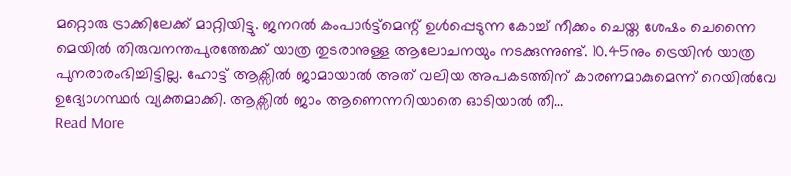മറ്റൊരു ട്രാക്കിലേക്ക് മാറ്റിയിട്ടു. ജനറൽ കംപാർട്ട്മെന്റ് ഉൾപ്പെടുന്ന കോച്ച് നീക്കം ചെയ്ത ശേഷം ചെന്നൈ മെയിൽ തിരുവനന്തപുരത്തേക്ക് യാത്ര തുടരാനുള്ള ആലോചനയും നടക്കുന്നുണ്ട്. 10.45നും ട്രെയിൻ യാത്ര പുനരാരംഭിച്ചിട്ടില്ല. ഹോട്ട് ആക്സിൽ ജാമായാൽ അത് വലിയ അപകടത്തിന് കാരണമാകുമെന്ന് റെയിൽവേ ഉദ്യോഗസ്ഥർ വ്യക്തമാക്കി. ആക്സിൽ ജാം ആണെന്നറിയാതെ ഓടിയാൽ തീ…
Read More